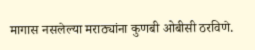मागास नसलेल्या मराठ्यांना कुणबी ओबीसी ठरविणे.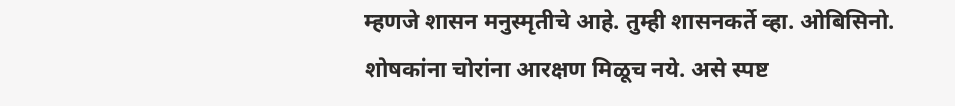म्हणजे शासन मनुस्मृतीचे आहे. तुम्ही शासनकर्ते व्हा. ओबिसिनो.
शोषकांना चोरांना आरक्षण मिळूच नये. असे स्पष्ट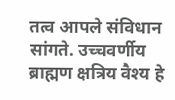तत्व आपले संविधान सांगते. उच्चवर्णीय ब्राह्मण क्षत्रिय वैश्य हे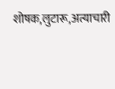शोषक,लुटारू,अत्याचारी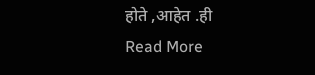होते ,आहेत .ही
Read More